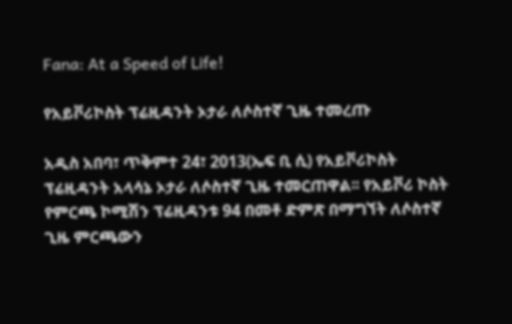Fana: At a Speed of Life!

የአይቮሪኮስት ፕሬዚዳንት ኦታራ ለሶስተኛ ጊዜ ተመረጡ

አዲስ አበባ፣ ጥቅምተ 24፣ 2013(ኤፍ ቢ ሲ) የአይቮሪኮስት ፕሬዚዳንት አላሳኔ ኦታራ ለሶስተኛ ጊዜ ተመርጠዋል፡፡ የአይቮሪ ኮስት የምርጫ ኮሚሽን ፕሬዚዳንቱ 94 በመቶ ድምጽ በማግኘት ለሶስተኛ ጊዜ ምርጫውን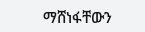ማሸነፋቸውን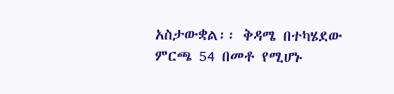አስታውቋል፡፡ ቅዳሜ በተካሄደው ምርጫ 54 በመቶ የሚሆኑ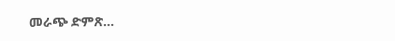መራጭ ድምጽ…